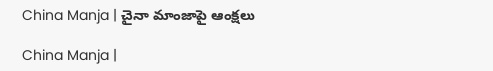China Manja | చైనా మాంజాపై ఆంక్షలు

China Manja |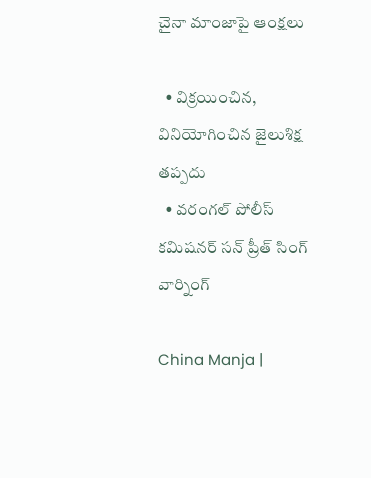చైనా మాంజాపై ఆంక్షలు

  • విక్రయించిన, వినియోగించిన జైలుశిక్ష తప్పదు
  • వరంగల్ పోలీస్ కమిషనర్ సన్ ప్రీత్ సింగ్ వార్నింగ్

China Manja |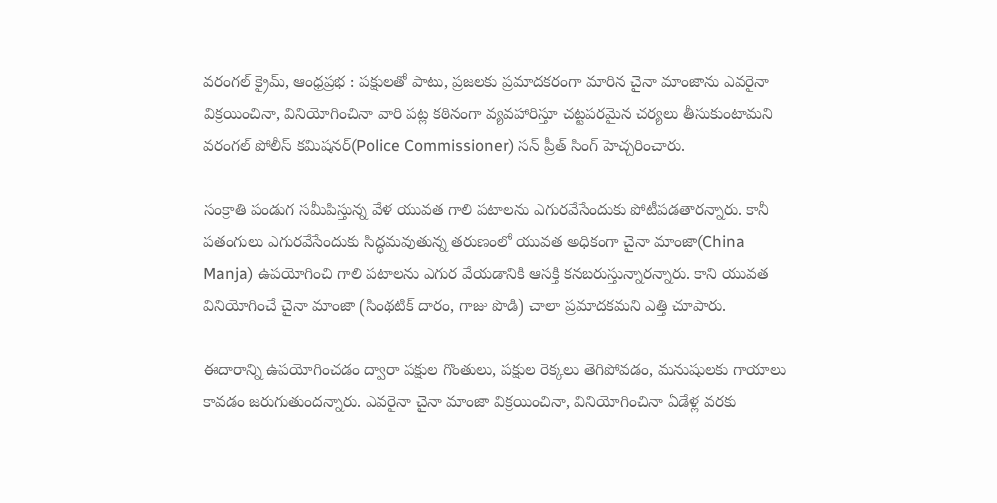వరంగల్ క్రైమ్, ఆంధ్రప్రభ : పక్షులతో పాటు, ప్రజలకు ప్రమాదకరంగా మారిన చైనా మాంజాను ఎవరైనా విక్రయించినా, వినియోగించినా వారి పట్ల కఠినంగా వ్యవహారిస్తూ చట్టపరమైన చర్యలు తీసుకుంటామని వరంగల్ పోలీస్ కమిషనర్(Police Commissioner) సన్ ప్రీత్ సింగ్ హెచ్చరించారు.

సంక్రాతి పండుగ సమీపిస్తున్న వేళ యువత గాలి పటాలను ఎగురవేసేందుకు పోటీపడతారన్నారు. కానీ పతంగులు ఎగురవేసేందుకు సిద్ధమవుతున్న తరుణంలో యువత అధికంగా చైనా మాంజా(China Manja) ఉపయోగించి గాలి పటాలను ఎగుర వేయడానికి ఆసక్తి కనబరుస్తున్నారన్నారు. కాని యువత వినియోగించే చైనా మాంజా (సింథటిక్ దారం, గాజు పొడి) చాలా ప్రమాదకమని ఎత్తి చూపారు.

ఈదారాన్ని ఉపయోగించడం ద్వారా పక్షుల గొంతులు, పక్షుల రెక్కలు తెగిపోవడం, మనుషులకు గాయాలు కావడం జరుగుతుందన్నారు. ఎవరైనా చైనా మాంజా విక్రయించినా, వినియోగించినా ఏడేళ్ల వరకు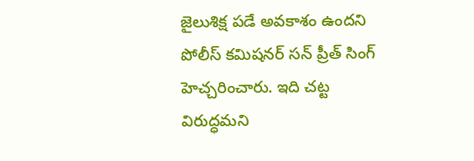జైలుశిక్ష పడే అవకాశం ఉందని పోలీస్ కమిషనర్ సన్ ప్రీత్ సింగ్ హెచ్చరించారు. ఇది చట్ట విరుద్ధమని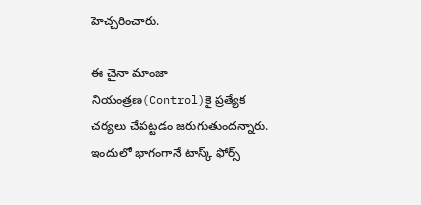హెచ్చరించారు.

ఈ చైనా మాంజా నియంత్రణ(Control)కై ప్రత్యేక చర్యలు చేపట్టడం జరుగుతుందన్నారు. ఇందులో భాగంగానే టాస్క్ ఫోర్స్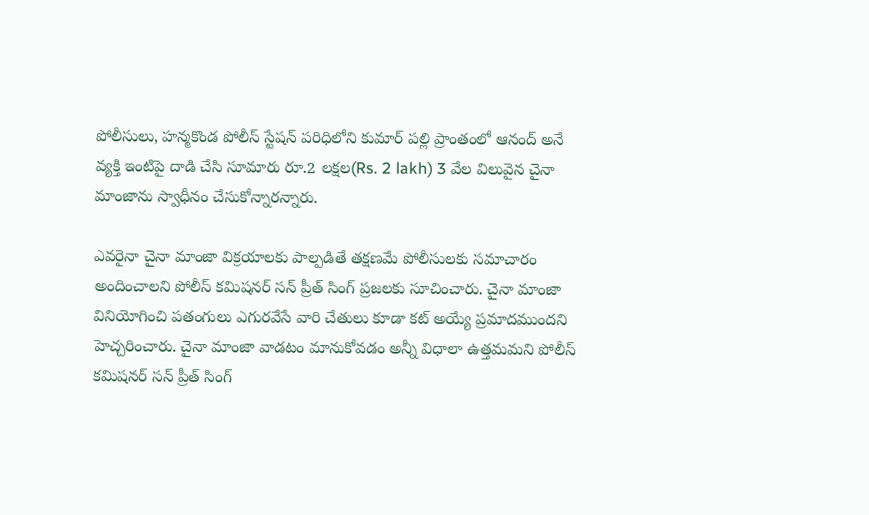పోలీసులు, హన్మకొండ పోలీస్ స్టేషన్ పరిధిలోని కుమార్ పల్లి ప్రాంతంలో ఆనంద్ అనే వ్యక్తి ఇంటిపై దాడి చేసి సూమారు రూ.2 లక్షల(Rs. 2 lakh) 3 వేల విలువైన చైనా మాంజాను స్వాధీనం చేసుకోన్నారన్నారు.

ఎవరైనా చైనా మాంజా విక్రయాలకు పాల్పడితే తక్షణమే పోలీసులకు సమాచారం అందించాలని పోలీస్ కమిషనర్ సన్ ప్రీత్ సింగ్ ప్రజలకు సూచించారు. చైనా మాంజా వినియోగించి పతంగులు ఎగురవేసే వారి చేతులు కూడా కట్ అయ్యే ప్రమాదముందని హెచ్చరించారు. చైనా మాంజా వాడటం మానుకోవడం అన్నీ విధాలా ఉత్తమమని పోలీస్ కమిషనర్ సన్ ప్రీత్ సింగ్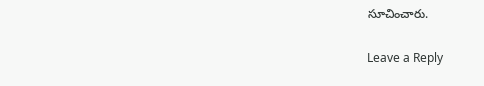సూచించారు.

Leave a Reply